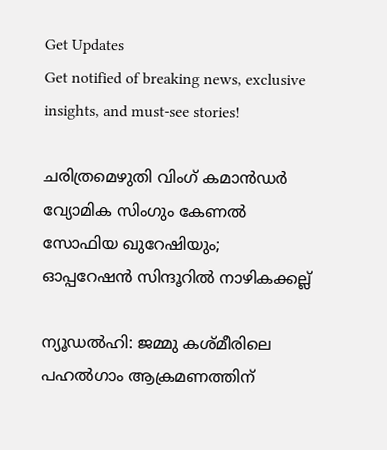Get Updates
Get notified of breaking news, exclusive insights, and must-see stories!

ചരിത്രമെഴുതി വിംഗ് കമാൻഡർ വ്യോമിക സിംഗും കേണൽ സോഫിയ ഖുറേഷിയും; ഓപ്പറേഷൻ സിന്ദൂറിൽ നാഴികക്കല്ല്

ന്യൂഡൽഹി: ജമ്മു കശ്‌മീരിലെ പഹൽഗാം ആക്രമണത്തിന്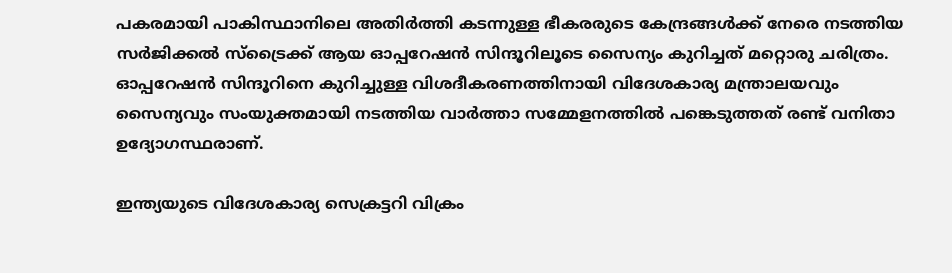പകരമായി പാകിസ്ഥാനിലെ അതിർത്തി കടന്നുള്ള ഭീകരരുടെ കേന്ദ്രങ്ങൾക്ക് നേരെ നടത്തിയ സർജിക്കൽ സ്ട്രൈക്ക് ആയ ഓപ്പറേഷൻ സിന്ദൂറിലൂടെ സൈന്യം കുറിച്ചത് മറ്റൊരു ചരിത്രം. ഓപ്പറേഷൻ സിന്ദൂറിനെ കുറിച്ചുള്ള വിശദീകരണത്തിനായി വിദേശകാര്യ മന്ത്രാലയവും സൈന്യവും സംയുക്തമായി നടത്തിയ വാർത്താ സമ്മേളനത്തിൽ പങ്കെടുത്തത് രണ്ട് വനിതാ ഉദ്യോഗസ്ഥരാണ്.

ഇന്ത്യയുടെ വിദേശകാര്യ സെക്രട്ടറി വിക്രം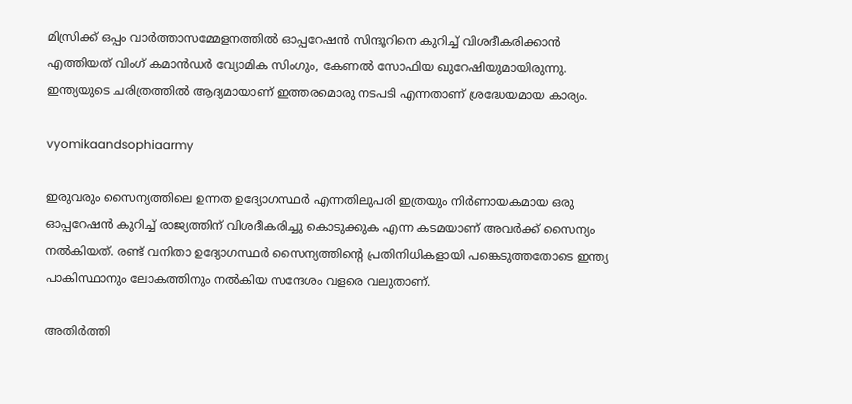മിസ്രിക്ക് ഒപ്പം വാർത്താസമ്മേളനത്തിൽ ഓപ്പറേഷൻ സിന്ദൂറിനെ കുറിച്ച് വിശദീകരിക്കാൻ എത്തിയത് വിംഗ് കമാൻഡർ വ്യോമിക സിംഗും, കേണൽ സോഫിയ ഖുറേഷിയുമായിരുന്നു. ഇന്ത്യയുടെ ചരിത്രത്തിൽ ആദ്യമായാണ് ഇത്തരമൊരു നടപടി എന്നതാണ് ശ്രദ്ധേയമായ കാര്യം.

vyomikaandsophiaarmy

ഇരുവരും സൈന്യത്തിലെ ഉന്നത ഉദ്യോഗസ്ഥർ എന്നതിലുപരി ഇത്രയും നിർണായകമായ ഒരു ഓപ്പറേഷൻ കുറിച്ച് രാജ്യത്തിന് വിശദീകരിച്ചു കൊടുക്കുക എന്ന കടമയാണ് അവർക്ക് സൈന്യം നൽകിയത്. രണ്ട് വനിതാ ഉദ്യോഗസ്ഥർ സൈന്യത്തിന്റെ പ്രതിനിധികളായി പങ്കെടുത്തതോടെ ഇന്ത്യ പാകിസ്ഥാനും ലോകത്തിനും നൽകിയ സന്ദേശം വളരെ വലുതാണ്.

അതിർത്തി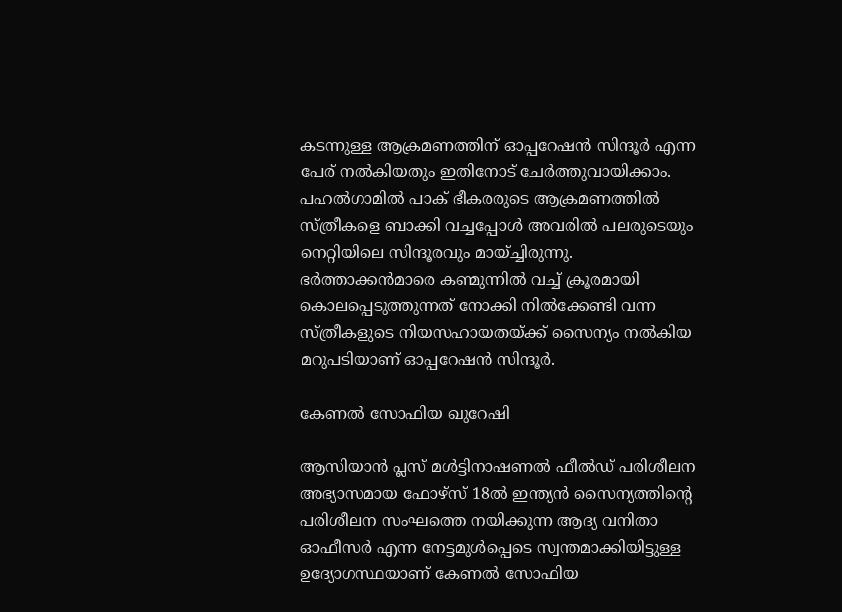കടന്നുള്ള ആക്രമണത്തിന് ഓപ്പറേഷൻ സിന്ദൂർ എന്ന പേര് നൽകിയതും ഇതിനോട് ചേർത്തുവായിക്കാം. പഹൽഗാമിൽ പാക് ഭീകരരുടെ ആക്രമണത്തിൽ സ്ത്രീകളെ ബാക്കി വച്ചപ്പോൾ അവരിൽ പലരുടെയും നെറ്റിയിലെ സിന്ദൂരവും മായ്ച്ചിരുന്നു. ഭർത്താക്കൻമാരെ കണ്മുന്നിൽ വച്ച് ക്രൂരമായി കൊലപ്പെടുത്തുന്നത് നോക്കി നിൽക്കേണ്ടി വന്ന സ്ത്രീകളുടെ നിയസഹായതയ്ക്ക് സൈന്യം നൽകിയ മറുപടിയാണ് ഓപ്പറേഷൻ സിന്ദൂർ.

കേണൽ സോഫിയ ഖുറേഷി

ആസിയാൻ പ്ലസ് മൾട്ടിനാഷണൽ ഫീൽഡ് പരിശീലന അഭ്യാസമായ ഫോഴ്‌സ് 18ൽ ഇന്ത്യൻ സൈന്യത്തിന്റെ പരിശീലന സംഘത്തെ നയിക്കുന്ന ആദ്യ വനിതാ ഓഫീസർ എന്ന നേട്ടമുൾപ്പെടെ സ്വന്തമാക്കിയിട്ടുള്ള ഉദ്യോഗസ്ഥയാണ് കേണൽ സോഫിയ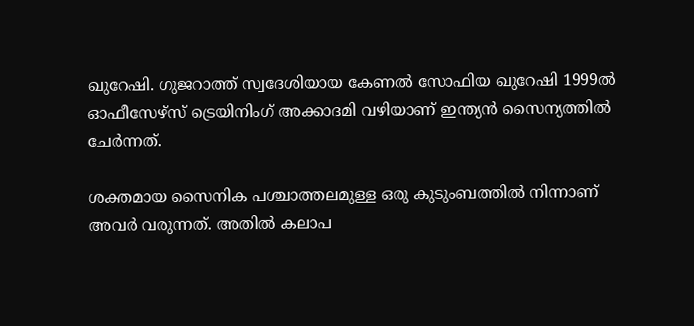ഖുറേഷി. ഗുജറാത്ത് സ്വദേശിയായ കേണൽ സോഫിയ ഖുറേഷി 1999ൽ ഓഫീസേഴ്‌സ് ട്രെയിനിംഗ് അക്കാദമി വഴിയാണ് ഇന്ത്യൻ സൈന്യത്തിൽ ചേർന്നത്.

ശക്തമായ സൈനിക പശ്ചാത്തലമുള്ള ഒരു കുടുംബത്തിൽ നിന്നാണ് അവർ വരുന്നത്. അതിൽ കലാപ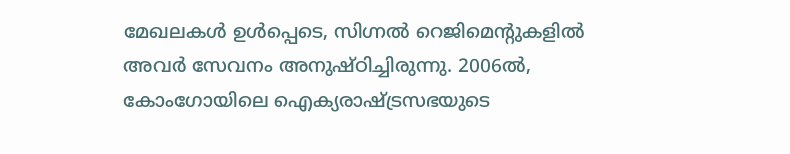മേഖലകൾ ഉൾപ്പെടെ, സിഗ്നൽ റെജിമെന്റുകളിൽ അവർ സേവനം അനുഷ്‌ഠിച്ചിരുന്നു. 2006ൽ, കോംഗോയിലെ ഐക്യരാഷ്ട്രസഭയുടെ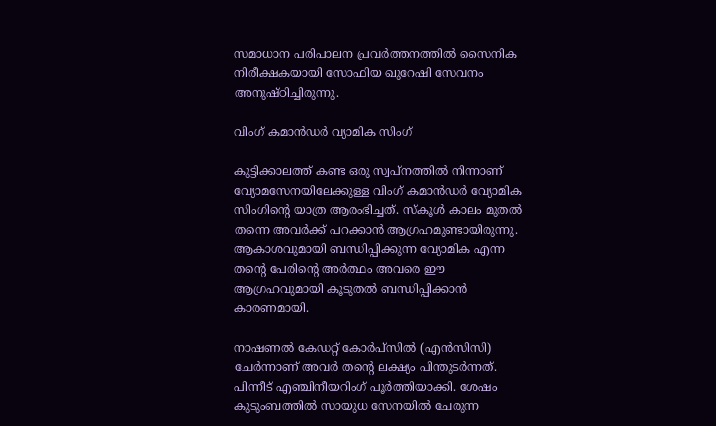സമാധാന പരിപാലന പ്രവർത്തനത്തിൽ സൈനിക നിരീക്ഷകയായി സോഫിയ ഖുറേഷി സേവനം അനുഷ്‌ഠിച്ചിരുന്നു.

വിംഗ് കമാൻഡർ വ്യാമിക സിംഗ്

കുട്ടിക്കാലത്ത് കണ്ട ഒരു സ്വപ്‌നത്തിൽ നിന്നാണ് വ്യോമസേനയിലേക്കുള്ള വിംഗ് കമാൻഡർ വ്യോമിക സിംഗിന്റെ യാത്ര ആരംഭിച്ചത്. സ്‌കൂൾ കാലം മുതൽ തന്നെ അവർക്ക് പറക്കാൻ ആഗ്രഹമുണ്ടായിരുന്നു. ആകാശവുമായി ബന്ധിപ്പിക്കുന്ന വ്യോമിക എന്ന തന്റെ പേരിന്റെ അർത്ഥം അവരെ ഈ ആഗ്രഹവുമായി കൂടുതൽ ബന്ധിപ്പിക്കാൻ കാരണമായി.

നാഷണൽ കേഡറ്റ് കോർപ്‌സിൽ (എൻസിസി) ചേർന്നാണ് അവർ തന്റെ ലക്ഷ്യം പിന്തുടർന്നത്. പിന്നീട് എഞ്ചിനീയറിംഗ് പൂർത്തിയാക്കി. ശേഷം കുടുംബത്തിൽ സായുധ സേനയിൽ ചേരുന്ന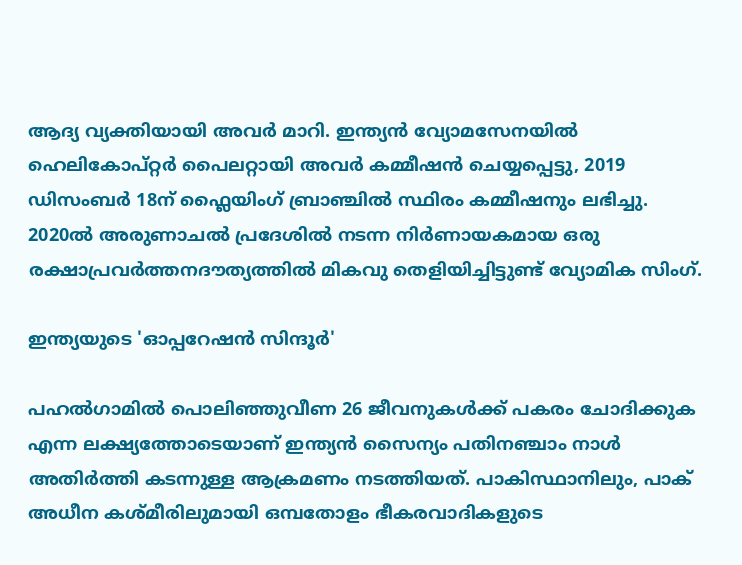ആദ്യ വ്യക്തിയായി അവർ മാറി. ഇന്ത്യൻ വ്യോമസേനയിൽ ഹെലികോപ്റ്റർ പൈലറ്റായി അവർ കമ്മീഷൻ ചെയ്യപ്പെട്ടു, 2019 ഡിസംബർ 18ന് ഫ്ലൈയിംഗ് ബ്രാഞ്ചിൽ സ്ഥിരം കമ്മീഷനും ലഭിച്ചു. 2020ൽ അരുണാചൽ പ്രദേശിൽ നടന്ന നിർണായകമായ ഒരു രക്ഷാപ്രവർത്തനദൗത്യത്തിൽ‌ മികവു തെളിയിച്ചിട്ടുണ്ട് വ്യോമിക സിംഗ്.

ഇന്ത്യയുടെ 'ഓപ്പറേഷൻ സിന്ദൂർ'

പഹൽഗാമിൽ പൊലിഞ്ഞുവീണ 26 ജീവനുകൾക്ക് പകരം ചോദിക്കുക എന്ന ലക്ഷ്യത്തോടെയാണ് ഇന്ത്യൻ സൈന്യം പതിനഞ്ചാം നാൾ അതിർത്തി കടന്നുള്ള ആക്രമണം നടത്തിയത്. പാകിസ്ഥാനിലും, പാക് അധീന കശ്‌മീരിലുമായി ഒമ്പതോളം ഭീകരവാദികളുടെ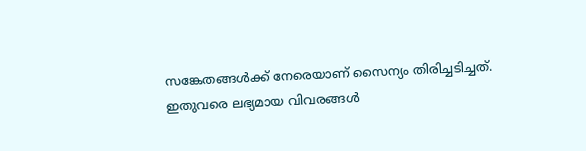സങ്കേതങ്ങൾക്ക് നേരെയാണ് സൈന്യം തിരിച്ചടിച്ചത്. ഇതുവരെ ലഭ്യമായ വിവരങ്ങൾ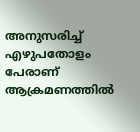അനുസരിച്ച് എഴുപതോളം പേരാണ് ആക്രമണത്തിൽ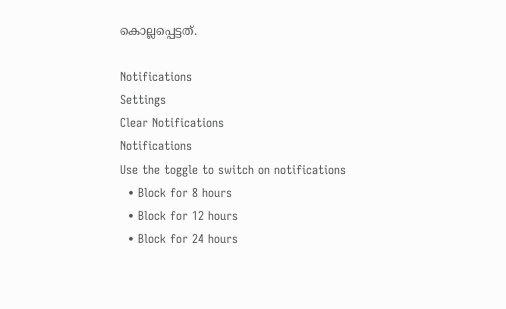കൊല്ലപ്പെട്ടത്.

Notifications
Settings
Clear Notifications
Notifications
Use the toggle to switch on notifications
  • Block for 8 hours
  • Block for 12 hours
  • Block for 24 hours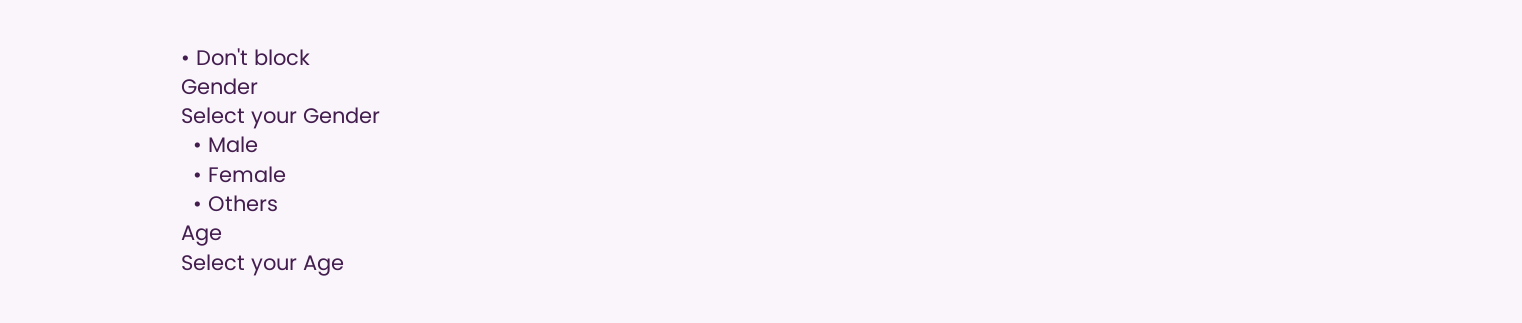• Don't block
Gender
Select your Gender
  • Male
  • Female
  • Others
Age
Select your Age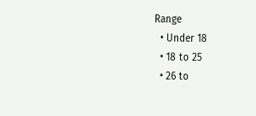Range
  • Under 18
  • 18 to 25
  • 26 to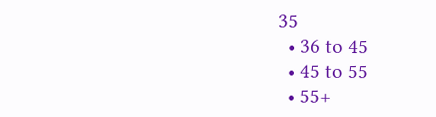35
  • 36 to 45
  • 45 to 55
  • 55+